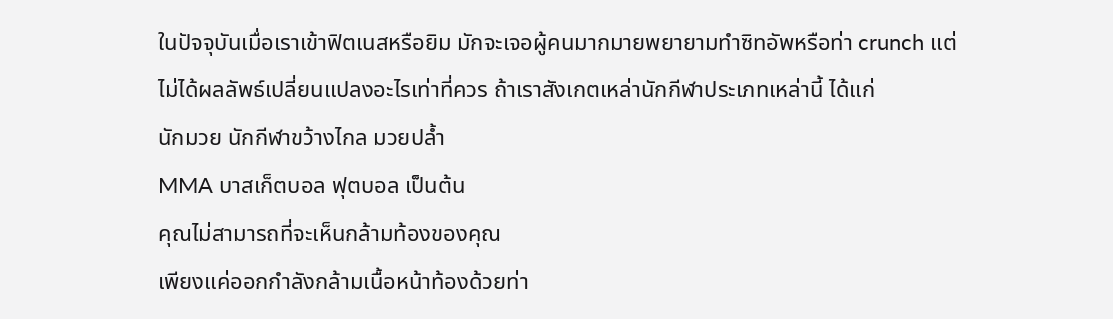ในปัจจุบันเมื่อเราเข้าฟิตเนสหรือยิม มักจะเจอผู้คนมากมายพยายามทำซิทอัพหรือท่า crunch แต่ไม่ได้ผลลัพธ์เปลี่ยนแปลงอะไรเท่าที่ควร ถ้าเราสังเกตเหล่านักกีฬาประเภทเหล่านี้ ได้แก่
นักมวย นักกีฬาขว้างไกล มวยปล้ำ
MMA บาสเก็ตบอล ฟุตบอล เป็นต้น
คุณไม่สามารถที่จะเห็นกล้ามท้องของคุณ
เพียงแค่ออกกำลังกล้ามเนื้อหน้าท้องด้วยท่า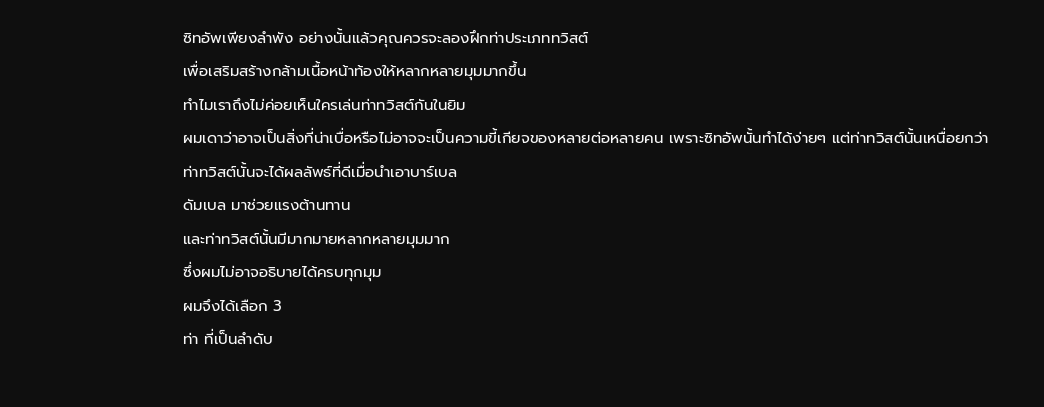ซิทอัพเพียงลำพัง อย่างนั้นแล้วคุณควรจะลองฝึกท่าประเภททวิสต์
เพื่อเสริมสร้างกล้ามเนื้อหน้าท้องให้หลากหลายมุมมากขึ้น
ทำไมเราถึงไม่ค่อยเห็นใครเล่นท่าทวิสต์กันในยิม
ผมเดาว่าอาจเป็นสิ่งที่น่าเบื่อหรือไม่อาจจะเป็นความขี้เกียจของหลายต่อหลายคน เพราะซิทอัพนั้นทำได้ง่ายๆ แต่ท่าทวิสต์นั้นเหนื่อยกว่า
ท่าทวิสต์นั้นจะได้ผลลัพธ์ที่ดีเมื่อนำเอาบาร์เบล
ดัมเบล มาช่วยแรงต้านทาน
และท่าทวิสต์นั้นมีมากมายหลากหลายมุมมาก
ซึ่งผมไม่อาจอธิบายได้ครบทุกมุม
ผมจึงได้เลือก 3
ท่า ที่เป็นลำดับ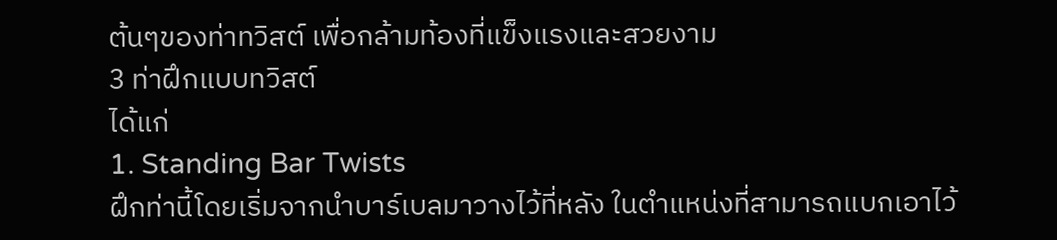ต้นๆของท่าทวิสต์ เพื่อกล้ามท้องที่แข็งแรงและสวยงาม
3 ท่าฝึกแบบทวิสต์
ได้แก่
1. Standing Bar Twists
ฝึกท่านี้โดยเริ่มจากนำบาร์เบลมาวางไว้ที่หลัง ในตำแหน่งที่สามารถแบกเอาไว้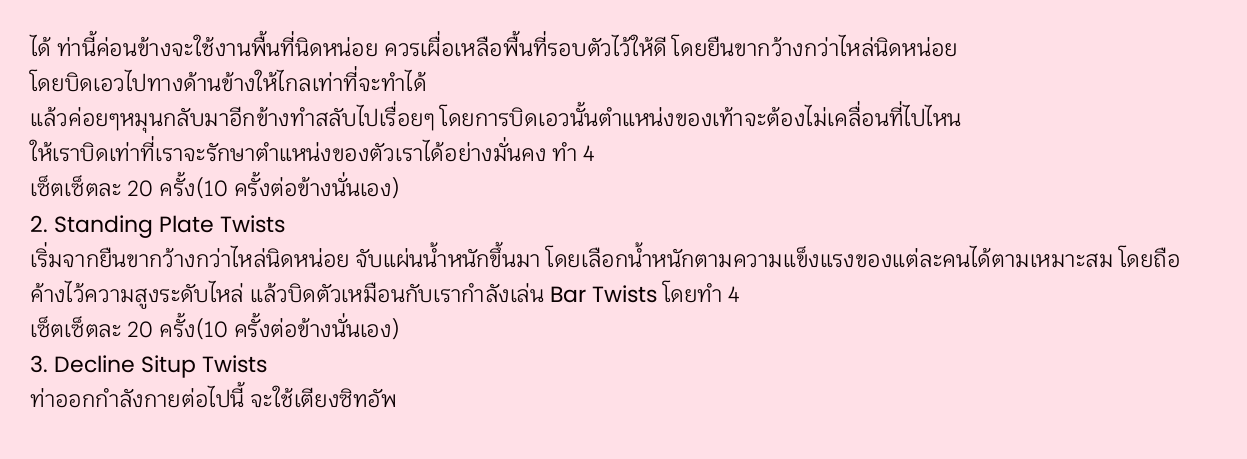ได้ ท่านี้ค่อนข้างจะใช้งานพื้นที่นิดหน่อย ควรเผื่อเหลือพื้นที่รอบตัวไว้ให้ดี โดยยืนขากว้างกว่าไหล่นิดหน่อย
โดยบิดเอวไปทางด้านข้างให้ไกลเท่าที่จะทำได้
แล้วค่อยๆหมุนกลับมาอีกข้างทำสลับไปเรื่อยๆ โดยการบิดเอวนั้นตำแหน่งของเท้าจะต้องไม่เคลื่อนที่ไปไหน
ให้เราบิดเท่าที่เราจะรักษาตำแหน่งของตัวเราได้อย่างมั่นคง ทำ 4
เซ็ตเซ็ตละ 20 ครั้ง(10 ครั้งต่อข้างนั่นเอง)
2. Standing Plate Twists
เริ่มจากยืนขากว้างกว่าไหล่นิดหน่อย จับแผ่นน้ำหนักขึ้นมา โดยเลือกน้ำหนักตามความแข็งแรงของแต่ละคนได้ตามเหมาะสม โดยถือค้างไว้ความสูงระดับไหล่ แล้วบิดตัวเหมือนกับเรากำลังเล่น Bar Twists โดยทำ 4
เซ็ตเซ็ตละ 20 ครั้ง(10 ครั้งต่อข้างนั่นเอง)
3. Decline Situp Twists
ท่าออกกำลังกายต่อไปนี้ จะใช้เตียงซิทอัพ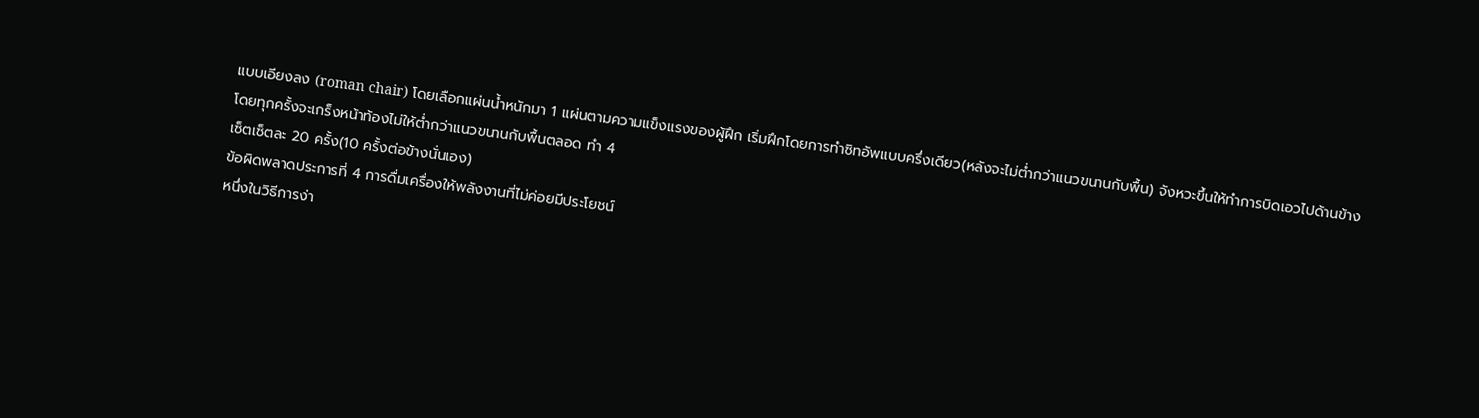แบบเอียงลง (roman chair) โดยเลือกแผ่นน้ำหนักมา 1 แผ่นตามความแข็งแรงของผู้ฝึก เริ่มฝึกโดยการทำซิทอัพแบบครึ่งเดียว(หลังจะไม่ต่ำกว่าแนวขนานกับพื้น) จังหวะขึ้นให้ทำการบิดเอวไปด้านข้าง
โดยทุกครั้งจะเกร็งหน้าท้องไม่ให้ต่ำกว่าแนวขนานกับพื้นตลอด ทำ 4
เซ็ตเซ็ตละ 20 ครั้ง(10 ครั้งต่อข้างนั่นเอง)
ข้อผิดพลาดประการที่ 4 การดื่มเครื่องให้พลังงานที่ไม่ค่อยมีประโยชน์
หนึ่งในวิธีการง่า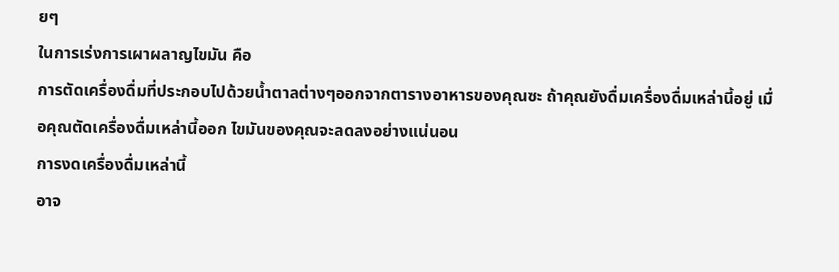ยๆ
ในการเร่งการเผาผลาญไขมัน คือ
การตัดเครื่องดื่มที่ประกอบไปด้วยน้ำตาลต่างๆออกจากตารางอาหารของคุณซะ ถ้าคุณยังดื่มเครื่องดื่มเหล่านี้อยู่ เมื่อคุณตัดเครื่องดื่มเหล่านี้ออก ไขมันของคุณจะลดลงอย่างแน่นอน
การงดเครื่องดื่มเหล่านี้
อาจ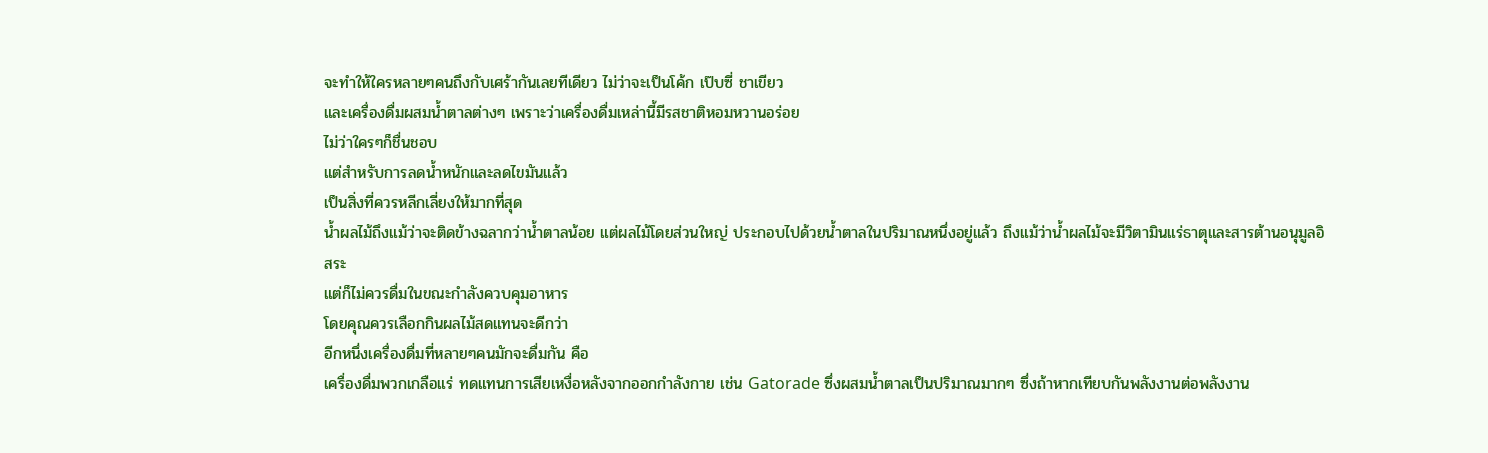จะทำให้ใครหลายๆคนถึงกับเศร้ากันเลยทีเดียว ไม่ว่าจะเป็นโค้ก เป๊บซี่ ชาเขียว
และเครื่องดื่มผสมน้ำตาลต่างๆ เพราะว่าเครื่องดื่มเหล่านี้มีรสชาติหอมหวานอร่อย
ไม่ว่าใครๆก็ชื่นชอบ
แต่สำหรับการลดน้ำหนักและลดไขมันแล้ว
เป็นสิ่งที่ควรหลีกเลี่ยงให้มากที่สุด
น้ำผลไม้ถึงแม้ว่าจะติดข้างฉลากว่าน้ำตาลน้อย แต่ผลไม้โดยส่วนใหญ่ ประกอบไปด้วยน้ำตาลในปริมาณหนึ่งอยู่แล้ว ถึงแม้ว่าน้ำผลไม้จะมีวิตามินแร่ธาตุและสารต้านอนุมูลอิสระ
แต่ก็ไม่ควรดื่มในขณะกำลังควบคุมอาหาร
โดยคุณควรเลือกกินผลไม้สดแทนจะดีกว่า
อีกหนึ่งเครื่องดื่มที่หลายๆคนมักจะดื่มกัน คือ
เครื่องดื่มพวกเกลือแร่ ทดแทนการเสียเหงื่อหลังจากออกกำลังกาย เช่น Gatorade ซึ่งผสมน้ำตาลเป็นปริมาณมากๆ ซึ่งถ้าหากเทียบกันพลังงานต่อพลังงาน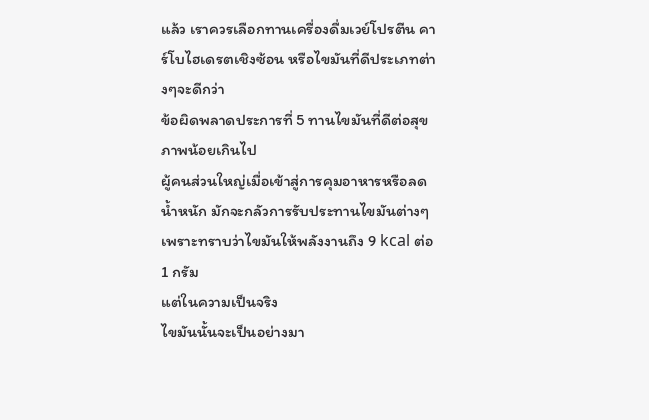แล้ว เราควรเลือกทานเครื่องดื่มเวย์โปรตีน คาร์โบไฮเดรตเชิงซ้อน หรือไขมันที่ดีประเภทต่างๆจะดีกว่า
ข้อผิดพลาดประการที่ 5 ทานไขมันที่ดีต่อสุขภาพน้อยเกินไป
ผู้คนส่วนใหญ่เมื่อเข้าสู่การคุมอาหารหรือลดน้ำหนัก มักจะกลัวการรับประทานไขมันต่างๆ เพราะทราบว่าไขมันให้พลังงานถึง 9 kcal ต่อ 1 กรัม
แต่ในความเป็นจริง
ไขมันนั้นจะเป็นอย่างมา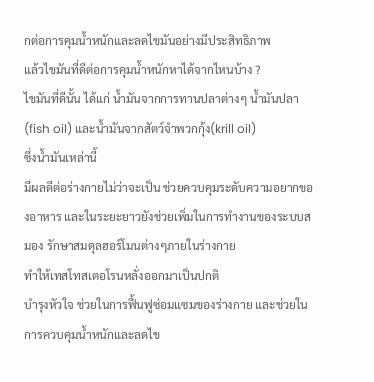กต่อการคุมน้ำหนักและลดไขมันอย่างมีประสิทธิภาพ
แล้วไขมันที่ดีต่อการคุมน้ำหนักหาได้จากไหนบ้าง ?
ไขมันที่ดีนั้น ได้แก่ น้ำมันจากการทานปลาต่างๆ น้ำมันปลา(fish oil) และน้ำมันจากสัตว์จำพวกกุ้ง(krill oil)
ซึ่งน้ำมันเหล่านี้
มีผลดีต่อร่างกายไม่ว่าจะเป็น ช่วยควบคุมระดับความอยากของอาหาร และในระยะยาวยังช่วยเพิ่มในการทำงานของระบบสมอง รักษาสมดุลฮอร์โมนต่างๆภายในร่างกาย
ทำให้เทสโทสเตอโรนหลั่งออกมาเป็นปกติ
บำรุงหัวใจ ช่วยในการฟื้นฟูซ่อมแซมของร่างกาย และช่วยในการควบคุมน้ำหนักและลดไข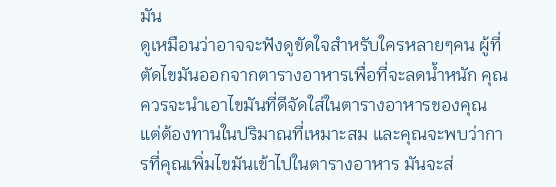มัน
ดูเหมือนว่าอาจจะฟังดูขัดใจสำหรับใครหลายๆคน ผู้ที่ตัดไขมันออกจากตารางอาหารเพื่อที่จะลดน้ำหนัก คุณควรจะนำเอาไขมันที่ดีจัดใส่ในตารางอาหารของคุณ แต่ต้องทานในปริมาณที่เหมาะสม และคุณจะพบว่าการที่คุณเพิ่มไขมันเข้าไปในตารางอาหาร มันจะส่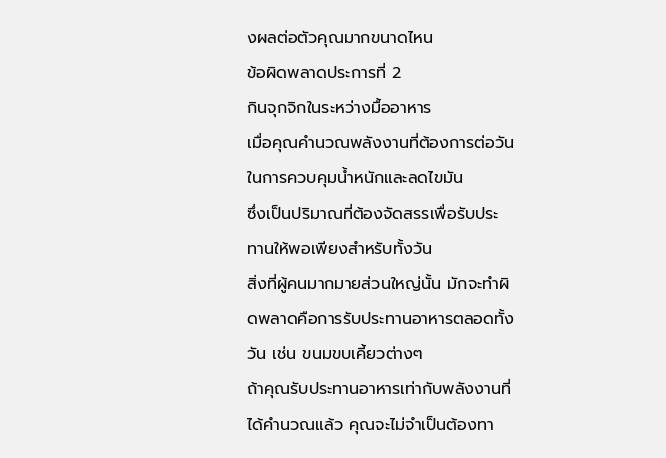งผลต่อตัวคุณมากขนาดไหน
ข้อผิดพลาดประการที่ 2
กินจุกจิกในระหว่างมื้ออาหาร
เมื่อคุณคำนวณพลังงานที่ต้องการต่อวันในการควบคุมน้ำหนักและลดไขมัน
ซึ่งเป็นปริมาณที่ต้องจัดสรรเพื่อรับประทานให้พอเพียงสำหรับทั้งวัน
สิ่งที่ผู้คนมากมายส่วนใหญ่นั้น มักจะทำผิดพลาดคือการรับประทานอาหารตลอดทั้งวัน เช่น ขนมขบเคี้ยวต่างๆ
ถ้าคุณรับประทานอาหารเท่ากับพลังงานที่ได้คำนวณแล้ว คุณจะไม่จำเป็นต้องทา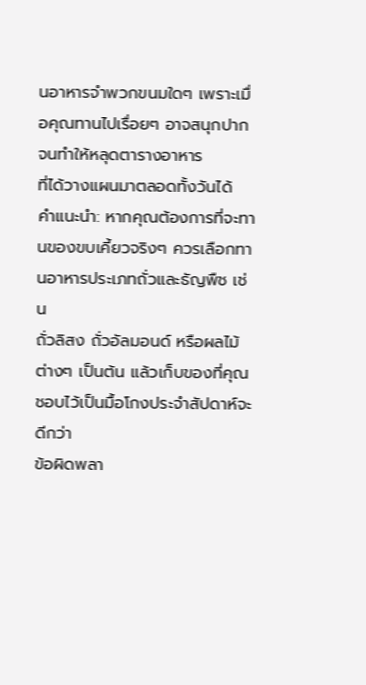นอาหารจำพวกขนมใดๆ เพราะเมื่อคุณทานไปเรื่อยๆ อาจสนุกปาก
จนทำให้หลุดตารางอาหาร
ที่ได้วางแผนมาตลอดทั้งวันได้
คำแนะนำ: หากคุณต้องการที่จะทานของขบเคี้ยวจริงๆ ควรเลือกทานอาหารประเภทถั่วและธัญพืช เช่น
ถั่วลิสง ถั่วอัลมอนด์ หรือผลไม้ต่างๆ เป็นต้น แล้วเก็บของที่คุณชอบไว้เป็นมื้อโกงประจำสัปดาห์จะดีกว่า
ข้อผิดพลา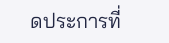ดประการที่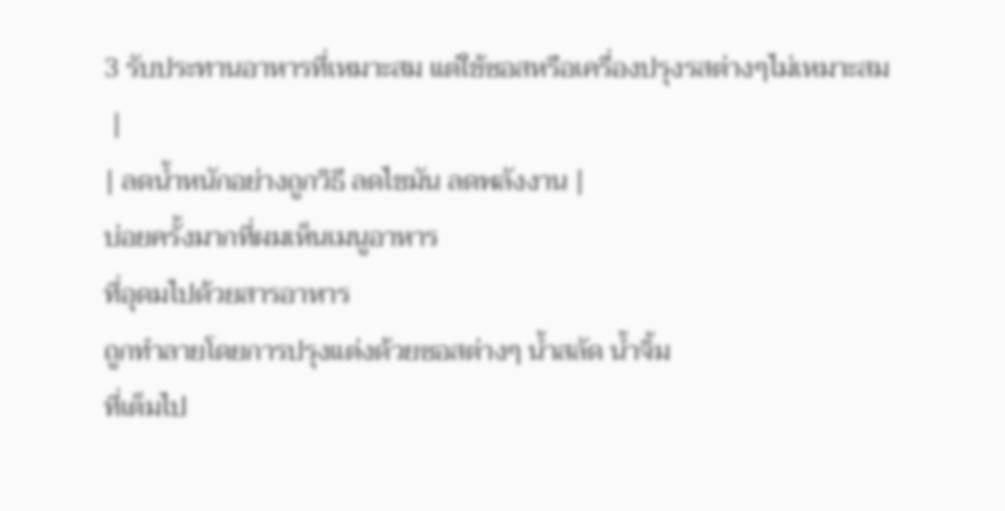3 รับประทานอาหารที่เหมาะสม แต่ใช้ซอสหรือเครื่องปรุงรสต่างๆไม่เหมาะสม
 |
| ลดน้ำหนักอย่างถูกวิธี ลดไขมัน ลดพลังงาน |
บ่อยครั้งมากที่ผมเห็นเมนูอาหาร
ที่อุดมไปด้วยสารอาหาร
ถูกทำลายโดยการปรุงแต่งด้วยซอสต่างๆ น้ำสลัด น้ำจิ้ม
ที่เต็มไป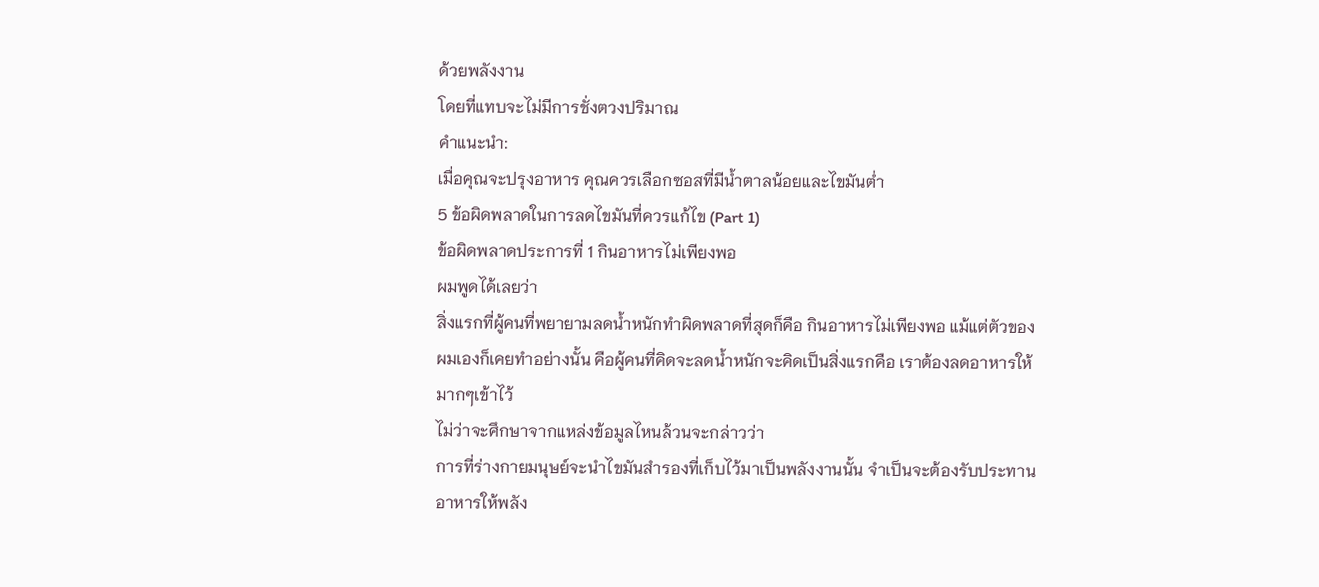ด้วยพลังงาน
โดยที่แทบจะไม่มีการชั่งตวงปริมาณ
คำแนะนำ:
เมื่อคุณจะปรุงอาหาร คุณควรเลือกซอสที่มีน้ำตาลน้อยและไขมันต่ำ
5 ข้อผิดพลาดในการลดไขมันที่ควรแก้ไข (Part 1)
ข้อผิดพลาดประการที่ 1 กินอาหารไม่เพียงพอ
ผมพูดได้เลยว่า
สิ่งแรกที่ผู้คนที่พยายามลดน้ำหนักทำผิดพลาดที่สุดก็คือ กินอาหารไม่เพียงพอ แม้แต่ตัวของผมเองก็เคยทำอย่างนั้น คือผู้คนที่คิดจะลดน้ำหนักจะคิดเป็นสิ่งแรกคือ เราต้องลดอาหารให้มากๆเข้าไว้
ไม่ว่าจะศึกษาจากแหล่งข้อมูลไหนล้วนจะกล่าวว่า
การที่ร่างกายมนุษย์จะนำไขมันสำรองที่เก็บไว้มาเป็นพลังงานนั้น จำเป็นจะต้องรับประทานอาหารให้พลัง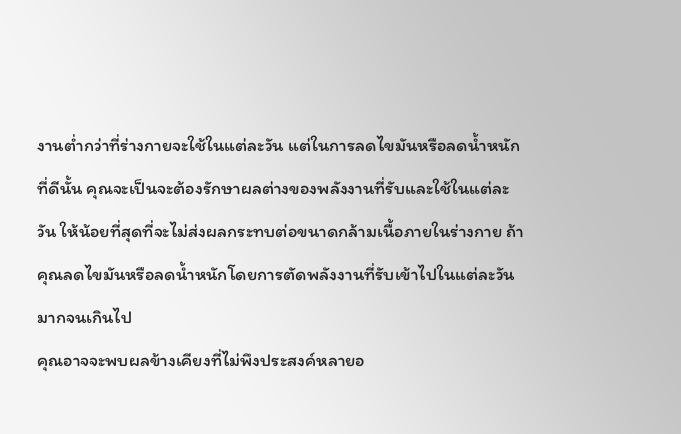งานต่ำกว่าที่ร่างกายจะใช้ในแต่ละวัน แต่ในการลดไขมันหรือลดน้ำหนักที่ดีนั้น คุณจะเป็นจะต้องรักษาผลต่างของพลังงานที่รับและใช้ในแต่ละวัน ให้น้อยที่สุดที่จะไม่ส่งผลกระทบต่อขนาดกล้ามเนื้อภายในร่างกาย ถ้าคุณลดไขมันหรือลดน้ำหนักโดยการตัดพลังงานที่รับเข้าไปในแต่ละวันมากจนเกินไป
คุณอาจจะพบผลข้างเคียงที่ไม่พึงประสงค์หลายอ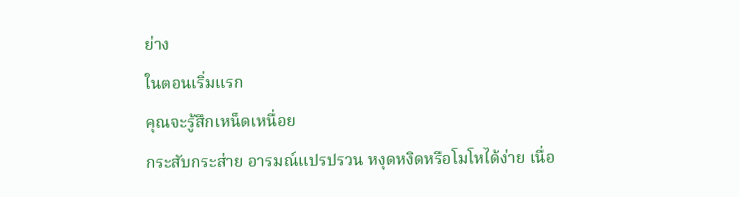ย่าง
ในตอนเริ่มแรก
คุณจะรู้สึกเหน็ดเหนื่อย
กระสับกระส่าย อารมณ์แปรปรวน หงุดหงิดหรือโมโหได้ง่าย เนื่อ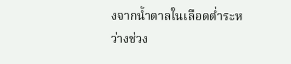งจากน้ำตาลในเลือดต่ำระหว่างช่วง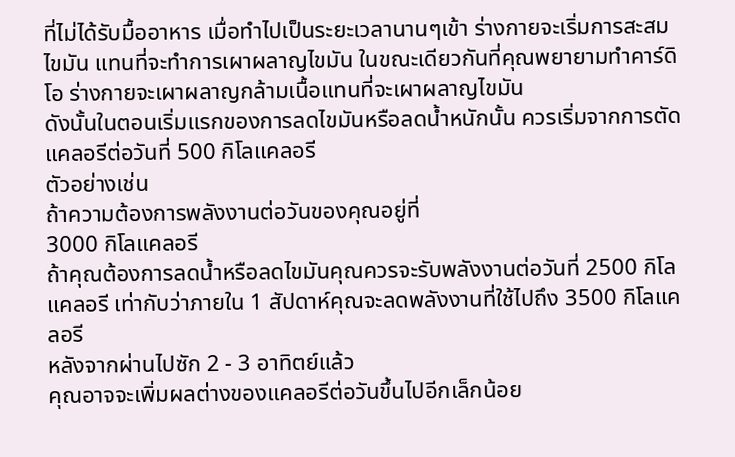ที่ไม่ได้รับมื้ออาหาร เมื่อทำไปเป็นระยะเวลานานๆเข้า ร่างกายจะเริ่มการสะสมไขมัน แทนที่จะทำการเผาผลาญไขมัน ในขณะเดียวกันที่คุณพยายามทำคาร์ดิโอ ร่างกายจะเผาผลาญกล้ามเนื้อแทนที่จะเผาผลาญไขมัน
ดังนั้นในตอนเริ่มแรกของการลดไขมันหรือลดน้ำหนักนั้น ควรเริ่มจากการตัดแคลอรีต่อวันที่ 500 กิโลแคลอรี
ตัวอย่างเช่น
ถ้าความต้องการพลังงานต่อวันของคุณอยู่ที่
3000 กิโลแคลอรี
ถ้าคุณต้องการลดน้ำหรือลดไขมันคุณควรจะรับพลังงานต่อวันที่ 2500 กิโลแคลอรี เท่ากับว่าภายใน 1 สัปดาห์คุณจะลดพลังงานที่ใช้ไปถึง 3500 กิโลแคลอรี
หลังจากผ่านไปซัก 2 - 3 อาทิตย์แล้ว
คุณอาจจะเพิ่มผลต่างของแคลอรีต่อวันขึ้นไปอีกเล็กน้อย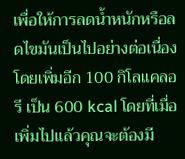เพื่อให้การลดน้ำหนักหรือลดไขมันเป็นไปอย่างต่อเนื่อง โดยเพิ่มอีก 100 กิโลแคลอรี เป็น 600 kcal โดยที่เมื่อเพิ่มไปแล้วคุณจะต้องมี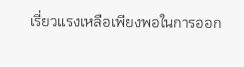เรี่ยวแรงเหลือเพียงพอในการออก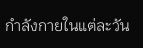กำลังกายในแต่ละวัน